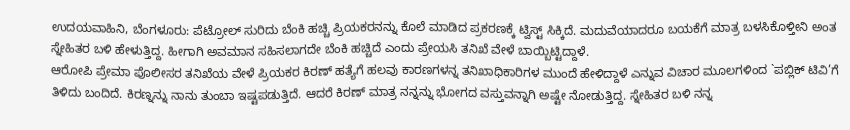ಉದಯವಾಹಿನಿ, ಬೆಂಗಳೂರು: ಪೆಟ್ರೋಲ್ ಸುರಿದು ಬೆಂಕಿ ಹಚ್ಚಿ ಪ್ರಿಯಕರನನ್ನು ಕೊಲೆ ಮಾಡಿದ ಪ್ರಕರಣಕ್ಕೆ ಟ್ವಿಸ್ಟ್ ಸಿಕ್ಕಿದೆ. ಮದುವೆಯಾದರೂ ಬಯಕೆಗೆ ಮಾತ್ರ ಬಳಸಿಕೊಳ್ತೀನಿ ಅಂತ ಸ್ನೇಹಿತರ ಬಳಿ ಹೇಳುತ್ತಿದ್ದ. ಹೀಗಾಗಿ ಅವಮಾನ ಸಹಿಸಲಾಗದೇ ಬೆಂಕಿ ಹಚ್ಚಿದೆ ಎಂದು ಪ್ರೇಯಸಿ ತನಿಖೆ ವೇಳೆ ಬಾಯ್ಬಿಟ್ಟಿದ್ದಾಳೆ.
ಆರೋಪಿ ಪ್ರೇಮಾ ಪೊಲೀಸರ ತನಿಖೆಯ ವೇಳೆ ಪ್ರಿಯಕರ ಕಿರಣ್ ಹತ್ಯೆಗೆ ಹಲವು ಕಾರಣಗಳನ್ನ ತನಿಖಾಧಿಕಾರಿಗಳ ಮುಂದೆ ಹೇಳಿದ್ದಾಳೆ ಎನ್ನುವ ವಿಚಾರ ಮೂಲಗಳಿಂದ `ಪಬ್ಲಿಕ್ ಟಿವಿ’ಗೆ ತಿಳಿದು ಬಂದಿದೆ. ಕಿರಣ್ನನ್ನು ನಾನು ತುಂಬಾ ಇಷ್ಟಪಡುತ್ತಿದೆ. ಆದರೆ ಕಿರಣ್ ಮಾತ್ರ ನನ್ನನ್ನು ಭೋಗದ ವಸ್ತುವನ್ನಾಗಿ ಅಷ್ಟೇ ನೋಡುತ್ತಿದ್ದ. ಸ್ನೇಹಿತರ ಬಳಿ ನನ್ನ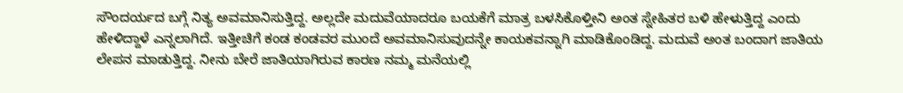ಸೌಂದರ್ಯದ ಬಗ್ಗೆ ನಿತ್ಯ ಅವಮಾನಿಸುತ್ತಿದ್ದ. ಅಲ್ಲದೇ ಮದುವೆಯಾದರೂ ಬಯಕೆಗೆ ಮಾತ್ರ ಬಳಸಿಕೊಳ್ತೀನಿ ಅಂತ ಸ್ನೇಹಿತರ ಬಳಿ ಹೇಳುತ್ತಿದ್ದ ಎಂದು ಹೇಳಿದ್ದಾಳೆ ಎನ್ನಲಾಗಿದೆ. ಇತ್ತೀಚಿಗೆ ಕಂಡ ಕಂಡವರ ಮುಂದೆ ಅವಮಾನಿಸುವುದನ್ನೇ ಕಾಯಕವನ್ನಾಗಿ ಮಾಡಿಕೊಂಡಿದ್ದ. ಮದುವೆ ಅಂತ ಬಂದಾಗ ಜಾತಿಯ ಲೇಪನ ಮಾಡುತ್ತಿದ್ದ. ನೀನು ಬೇರೆ ಜಾತಿಯಾಗಿರುವ ಕಾರಣ ನಮ್ಮ ಮನೆಯಲ್ಲಿ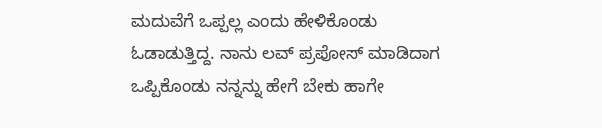ಮದುವೆಗೆ ಒಪ್ಪಲ್ಲ ಎಂದು ಹೇಳಿಕೊಂಡು ಓಡಾಡುತ್ತಿದ್ದ. ನಾನು ಲವ್ ಪ್ರಪೋಸ್ ಮಾಡಿದಾಗ ಒಪ್ಪಿಕೊಂಡು ನನ್ನನ್ನು ಹೇಗೆ ಬೇಕು ಹಾಗೇ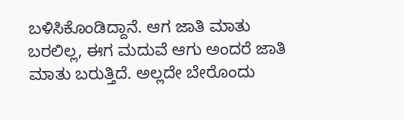ಬಳಿಸಿಕೊಂಡಿದ್ದಾನೆ. ಆಗ ಜಾತಿ ಮಾತು ಬರಲಿಲ್ಲ, ಈಗ ಮದುವೆ ಆಗು ಅಂದರೆ ಜಾತಿ ಮಾತು ಬರುತ್ತಿದೆ. ಅಲ್ಲದೇ ಬೇರೊಂದು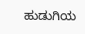ಹುಡುಗಿಯ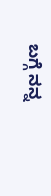ಬಗ್ಗೆ ನನ್ನ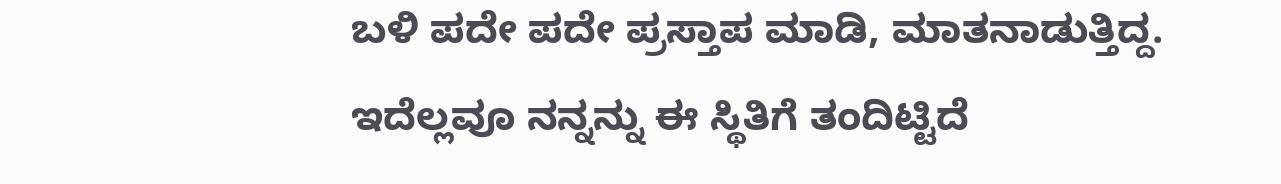ಬಳಿ ಪದೇ ಪದೇ ಪ್ರಸ್ತಾಪ ಮಾಡಿ, ಮಾತನಾಡುತ್ತಿದ್ದ. ಇದೆಲ್ಲವೂ ನನ್ನನ್ನು ಈ ಸ್ಥಿತಿಗೆ ತಂದಿಟ್ಟಿದೆ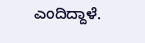ಎಂದಿದ್ದಾಳೆ.